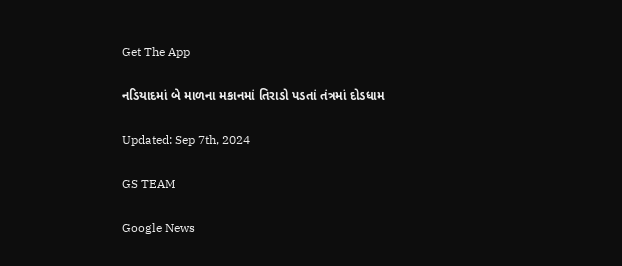Get The App

નડિયાદમાં બે માળના મકાનમાં તિરાડો પડતાં તંત્રમાં દોડધામ

Updated: Sep 7th, 2024

GS TEAM

Google News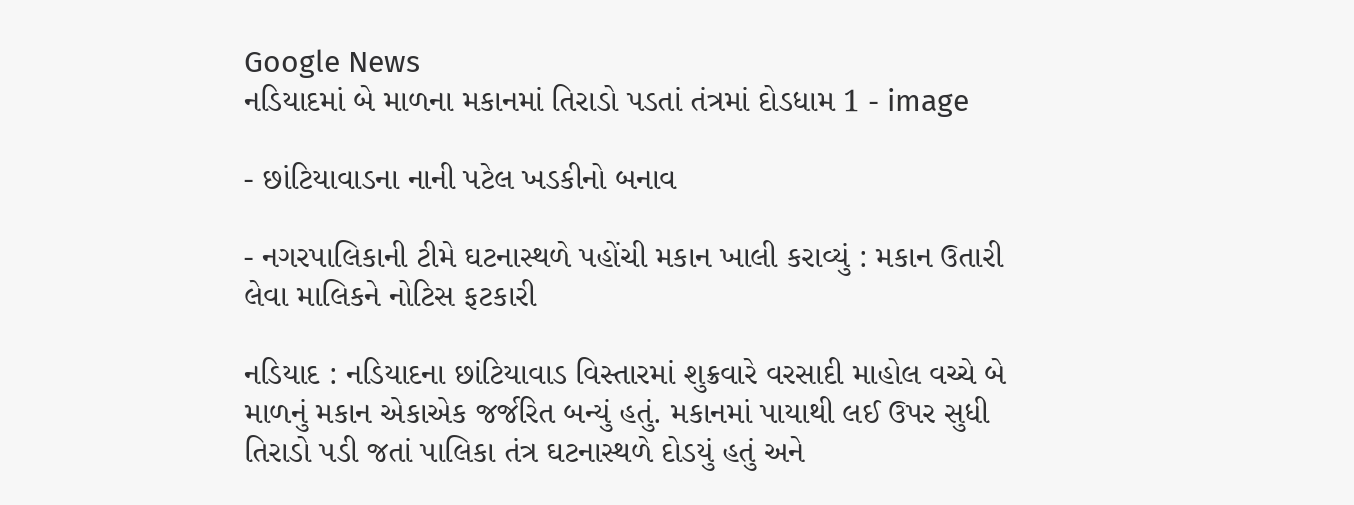Google News
નડિયાદમાં બે માળના મકાનમાં તિરાડો પડતાં તંત્રમાં દોડધામ 1 - image

- છાંટિયાવાડના નાની પટેલ ખડકીનો બનાવ

- નગરપાલિકાની ટીમે ઘટનાસ્થળે પહોંચી મકાન ખાલી કરાવ્યું : મકાન ઉતારી લેવા માલિકને નોટિસ ફટકારી

નડિયાદ : નડિયાદના છાંટિયાવાડ વિસ્તારમાં શુક્રવારે વરસાદી માહોલ વચ્ચે બે માળનું મકાન એકાએક જર્જરિત બન્યું હતું. મકાનમાં પાયાથી લઈ ઉપર સુધી તિરાડો પડી જતાં પાલિકા તંત્ર ઘટનાસ્થળે દોડયું હતું અને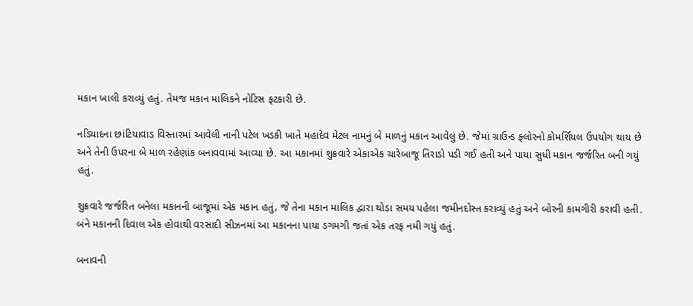મકાન ખાલી કરાવ્યું હતું. તેમજ મકાન માલિકને નોટિસ ફટકારી છે.

નડિયાદના છાંટિયાવાડ વિસ્તારમાં આવેલી નાની પટેલ ખડકી ખાતે મહાદેવ મેટલ નામનું બે માળનું મકાન આવેલું છે. જેમાં ગ્રાઉન્ડ ફ્લોરનો કોમર્શિયલ ઉપયોગ થાય છે અને તેની ઉપરના બે માળ રહેણાંક બનાવવામાં આવ્યા છે. આ મકાનમાં શુક્રવારે એકાએક ચારેબાજૂ તિરાડો પડી ગઈ હતી અને પાયા સુધી મકાન જર્જરિત બની ગયું હતું.

શુક્રવારે જર્જરિત બનેલા મકાનની બાજૂમાં એક મકાન હતું, જે તેના મકાન માલિક દ્વારા થોડા સમય પહેલા જમીનદોસ્ત કરાવ્યું હતું અને બોરની કામગીરી કરાવી હતી. બંને મકાનની દિવાલ એક હોવાથી વરસાદી સીઝનમાં આ મકાનના પાયા ડગમગી જતાં એક તરફ નમી ગયું હતું.

બનાવની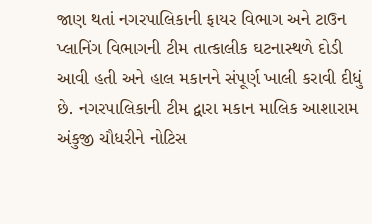જાણ થતાં નગરપાલિકાની ફાયર વિભાગ અને ટાઉન પ્લાનિંગ વિભાગની ટીમ તાત્કાલીક ઘટનાસ્થળે દોડી આવી હતી અને હાલ મકાનને સંપૂર્ણ ખાલી કરાવી દીધું છે. નગરપાલિકાની ટીમ દ્વારા મકાન માલિક આશારામ અંકુજી ચૌધરીને નોટિસ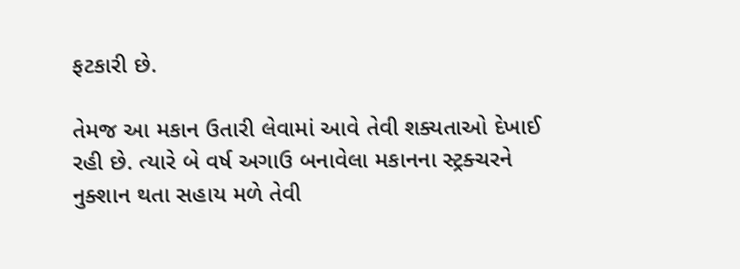ફટકારી છે.

તેમજ આ મકાન ઉતારી લેવામાં આવે તેવી શક્યતાઓ દેખાઈ રહી છે. ત્યારે બે વર્ષ અગાઉ બનાવેલા મકાનના સ્ટ્રક્ચરને નુક્શાન થતા સહાય મળે તેવી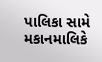પાલિકા સામે મકાનમાલિકે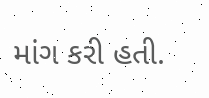માંગ કરી હતી.